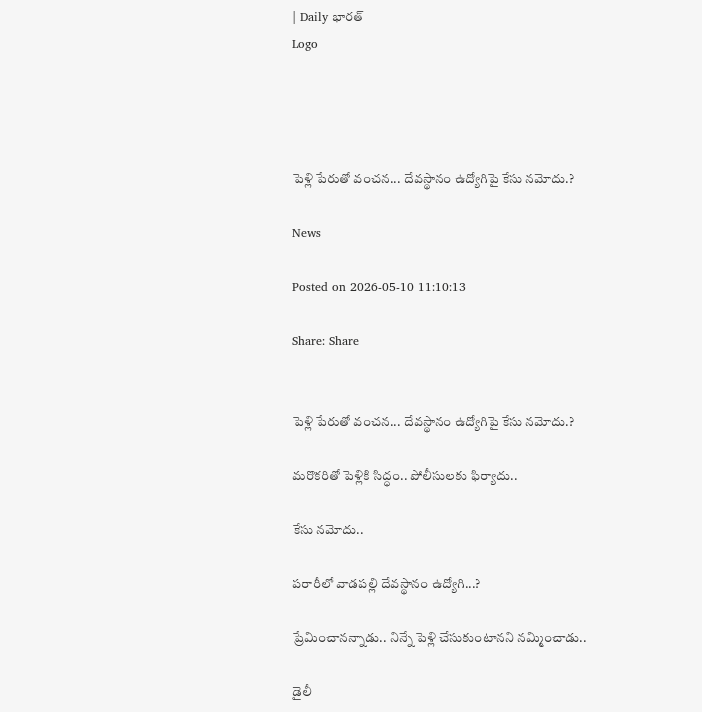| Daily భారత్
Logo




పెళ్లి పేరుతో వంచన... దేవస్థానం ఉద్యోగిపై కేసు నమోదు.?

News

Posted on 2026-05-10 11:10:13

Share: Share


పెళ్లి పేరుతో వంచన... దేవస్థానం ఉద్యోగిపై కేసు నమోదు.?

మరొకరితో పెళ్లికి సిద్ధం.. పోలీసులకు ఫిర్యాదు..

కేసు నమోదు..

పరారీలో వాడపల్లి దేవస్థానం ఉద్యోగి...?

ప్రేమించానన్నాడు.. నిన్నే పెళ్లి చేసుకుంటానని నమ్మించాడు..

డైలీ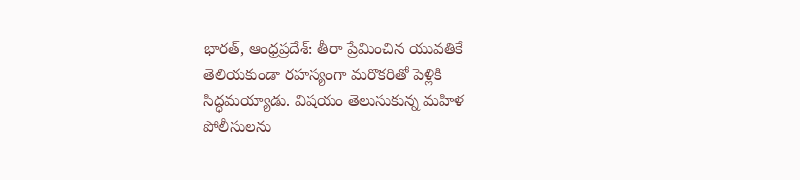భారత్, ఆంధ్రప్రదేశ్: తీరా ప్రేమించిన యువతికే తెలియకుండా రహస్యంగా మరొకరితో పెళ్లికి సిద్ధమయ్యాడు. విషయం తెలుసుకున్న మహిళ పోలీసులను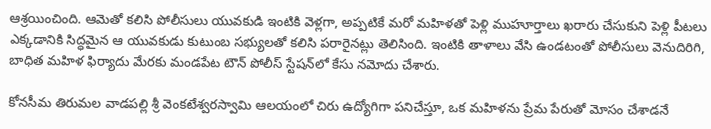ఆశ్రయించింది. ఆమెతో కలిసి పోలీసులు యువకుడి ఇంటికి వెళ్లగా, అప్పటికే మరో మహిళతో పెళ్లి ముహూర్తాలు ఖరారు చేసుకుని పెళ్లి పీటలు ఎక్కడానికి సిద్ధమైన ఆ యువకుడు కుటుంబ సభ్యులతో కలిసి పరారైనట్లు తెలిసింది. ఇంటికి తాళాలు వేసి ఉండటంతో పోలీసులు వెనుదిరిగి, బాధిత మహిళ ఫిర్యాదు మేరకు మండపేట టౌన్ పోలీస్ స్టేషన్‌లో కేసు నమోదు చేశారు.

కోనసీమ తిరుమల వాడపల్లి శ్రీ వెంకటేశ్వరస్వామి ఆలయంలో చిరు ఉద్యోగిగా పనిచేస్తూ, ఒక మహిళను ప్రేమ పేరుతో మోసం చేశాడనే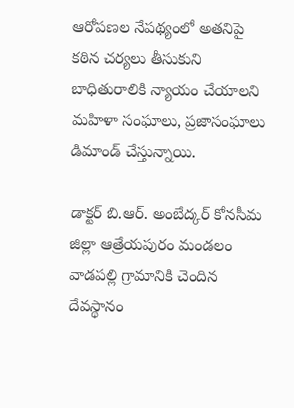ఆరోపణల నేపథ్యంలో అతనిపై కఠిన చర్యలు తీసుకుని బాధితురాలికి న్యాయం చేయాలని మహిళా సంఘాలు, ప్రజాసంఘాలు డిమాండ్ చేస్తున్నాయి.

డాక్టర్ బి.ఆర్. అంబేద్కర్ కోనసీమ జిల్లా ఆత్రేయపురం మండలం వాడపల్లి గ్రామానికి చెందిన దేవస్థానం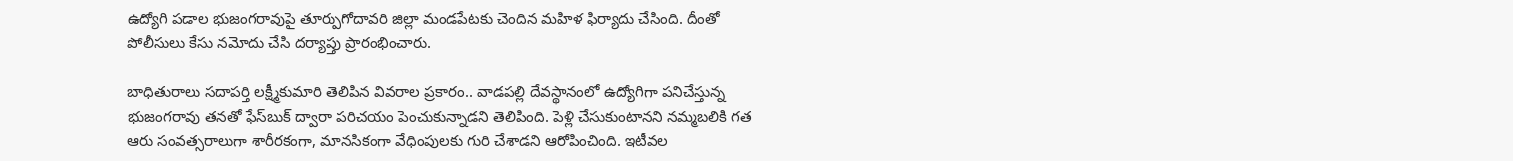ఉద్యోగి పడాల భుజంగరావుపై తూర్పుగోదావరి జిల్లా మండపేటకు చెందిన మహిళ ఫిర్యాదు చేసింది. దీంతో పోలీసులు కేసు నమోదు చేసి దర్యాప్తు ప్రారంభించారు.

బాధితురాలు సదాపర్తి లక్ష్మీకుమారి తెలిపిన వివరాల ప్రకారం.. వాడపల్లి దేవస్థానంలో ఉద్యోగిగా పనిచేస్తున్న భుజంగరావు తనతో ఫేస్‌బుక్ ద్వారా పరిచయం పెంచుకున్నాడని తెలిపింది. పెళ్లి చేసుకుంటానని నమ్మబలికి గత ఆరు సంవత్సరాలుగా శారీరకంగా, మానసికంగా వేధింపులకు గురి చేశాడని ఆరోపించింది. ఇటీవల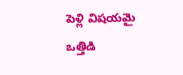పెళ్లి విషయమై ఒత్తిడి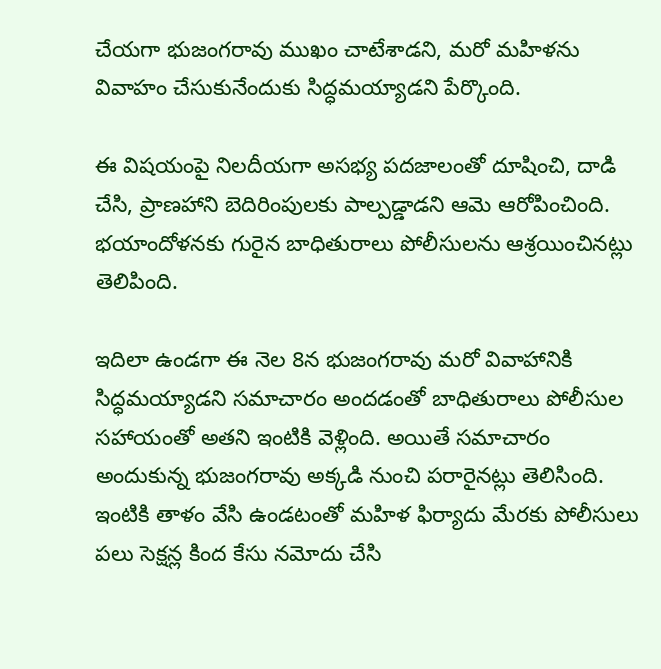చేయగా భుజంగరావు ముఖం చాటేశాడని, మరో మహిళను వివాహం చేసుకునేందుకు సిద్ధమయ్యాడని పేర్కొంది.

ఈ విషయంపై నిలదీయగా అసభ్య పదజాలంతో దూషించి, దాడి చేసి, ప్రాణహాని బెదిరింపులకు పాల్పడ్డాడని ఆమె ఆరోపించింది. భయాందోళనకు గురైన బాధితురాలు పోలీసులను ఆశ్రయించినట్లు తెలిపింది.

ఇదిలా ఉండగా ఈ నెల 8న భుజంగరావు మరో వివాహానికి సిద్ధమయ్యాడని సమాచారం అందడంతో బాధితురాలు పోలీసుల సహాయంతో అతని ఇంటికి వెళ్లింది. అయితే సమాచారం అందుకున్న భుజంగరావు అక్కడి నుంచి పరారైనట్లు తెలిసింది. ఇంటికి తాళం వేసి ఉండటంతో మహిళ ఫిర్యాదు మేరకు పోలీసులు పలు సెక్షన్ల కింద కేసు నమోదు చేసి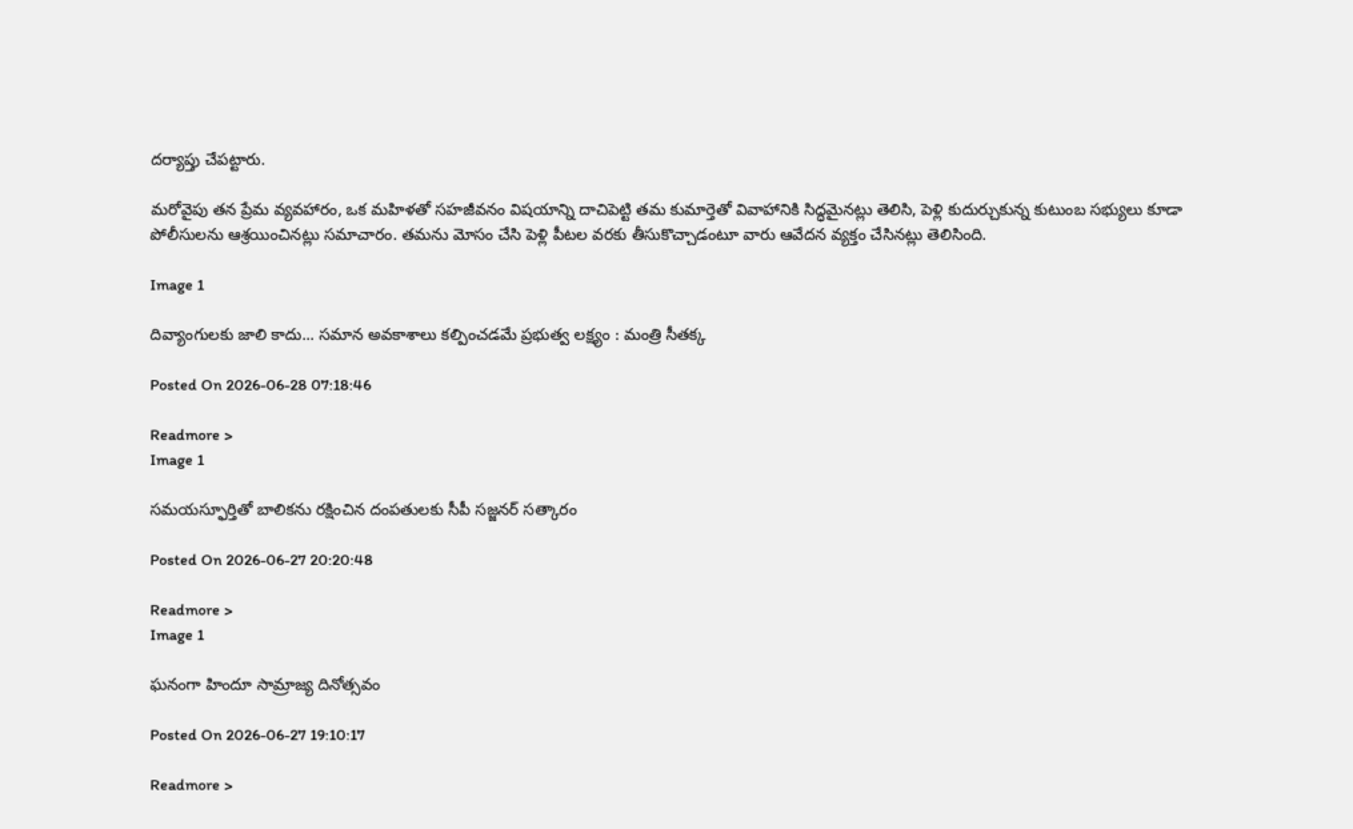దర్యాప్తు చేపట్టారు.

మరోవైపు తన ప్రేమ వ్యవహారం, ఒక మహిళతో సహజీవనం విషయాన్ని దాచిపెట్టి తమ కుమార్తెతో వివాహానికి సిద్ధమైనట్లు తెలిసి, పెళ్లి కుదుర్చుకున్న కుటుంబ సభ్యులు కూడా పోలీసులను ఆశ్రయించినట్లు సమాచారం. తమను మోసం చేసి పెళ్లి పీటల వరకు తీసుకొచ్చాడంటూ వారు ఆవేదన వ్యక్తం చేసినట్లు తెలిసింది.

Image 1

దివ్యాంగులకు జాలి కాదు... సమాన అవకాశాలు కల్పించడమే ప్రభుత్వ లక్ష్యం : మంత్రి సీతక్క

Posted On 2026-06-28 07:18:46

Readmore >
Image 1

సమయస్ఫూర్తితో బాలికను రక్షించిన దంపతులకు సీపీ సజ్జనర్ సత్కారం

Posted On 2026-06-27 20:20:48

Readmore >
Image 1

ఘనంగా హిందూ సామ్రాజ్య దినోత్సవం

Posted On 2026-06-27 19:10:17

Readmore >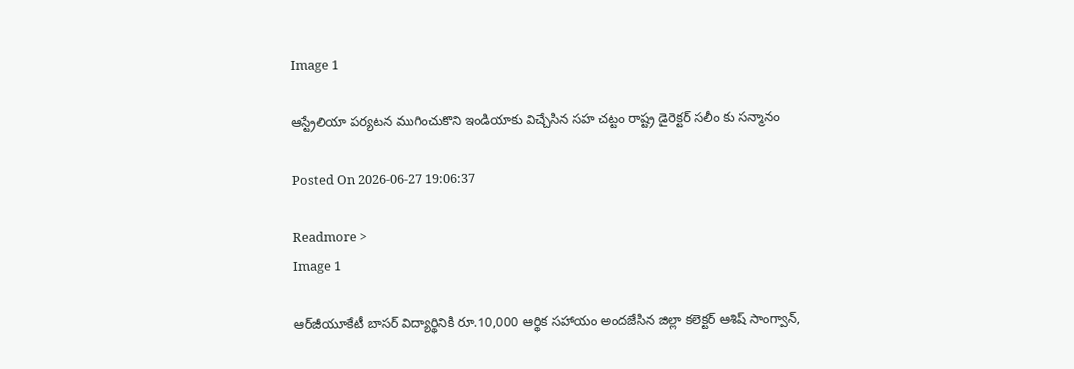Image 1

ఆస్ట్రేలియా పర్యటన ముగించుకొని ఇండియాకు విచ్చేసిన సహ చట్టం రాష్ట్ర డైరెక్టర్ సలీం కు సన్మానం

Posted On 2026-06-27 19:06:37

Readmore >
Image 1

ఆర్‌జీయూకేటీ బాసర్ విద్యార్థినికి రూ.10,000 ఆర్థిక సహాయం అందజేసిన జిల్లా కలెక్టర్ ఆశిష్ సాంగ్వాన్,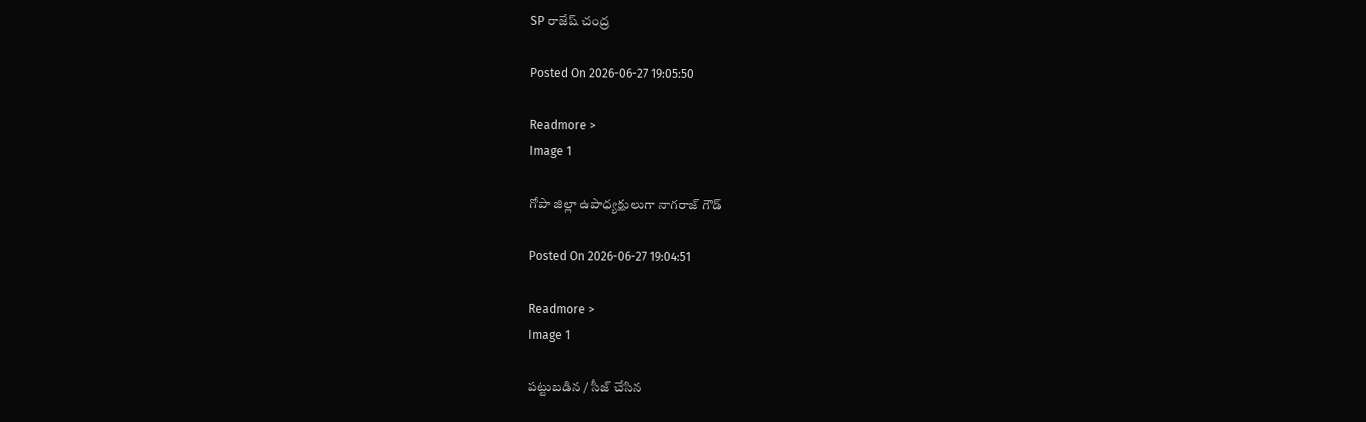SP రాజేష్ చంద్ర

Posted On 2026-06-27 19:05:50

Readmore >
Image 1

గోపా జిల్లా ఉపాధ్యక్షులుగా నాగరాజ్ గౌడ్

Posted On 2026-06-27 19:04:51

Readmore >
Image 1

పట్టుబడిన / సీజ్ చేసిన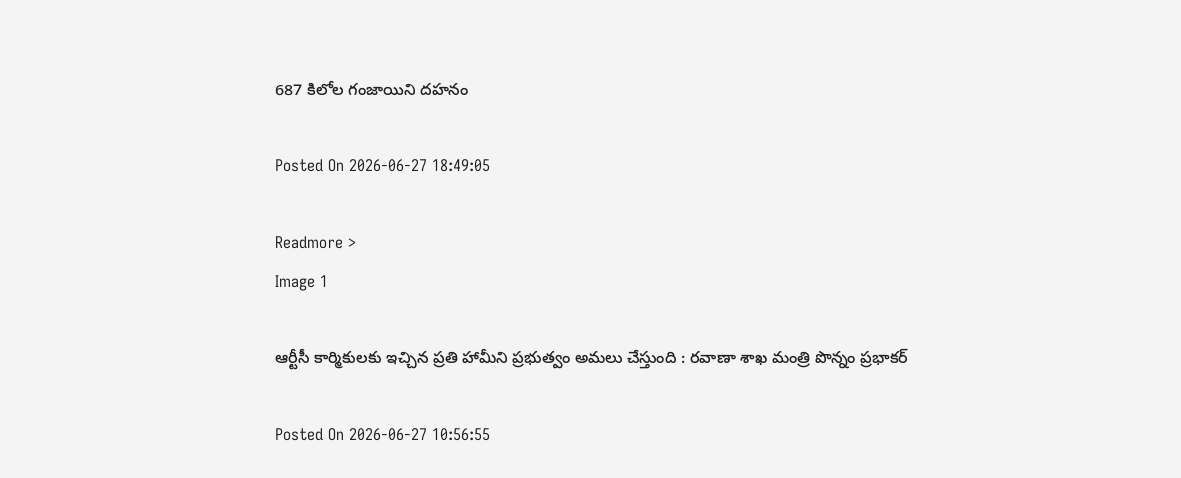687 కిలోల గంజాయిని దహనం

Posted On 2026-06-27 18:49:05

Readmore >
Image 1

ఆర్టీసీ కార్మికులకు ఇచ్చిన ప్రతి హామీని ప్రభుత్వం అమలు చేస్తుంది : రవాణా శాఖ మంత్రి పొన్నం ప్రభాకర్

Posted On 2026-06-27 10:56:55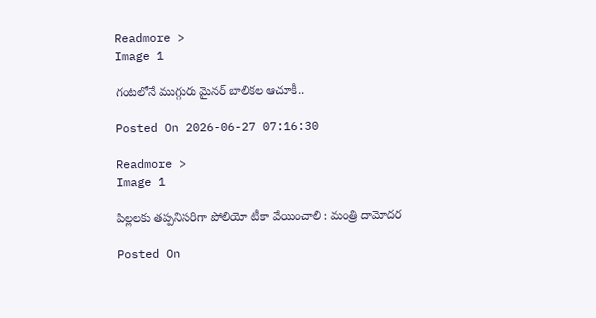Readmore >
Image 1

గంటలోనే ముగ్గురు మైనర్ బాలికల ఆచూకీ..

Posted On 2026-06-27 07:16:30

Readmore >
Image 1

పిల్లలకు తప్పనిసరిగా పోలియో టీకా వేయించాలి : మంత్రి దామోదర

Posted On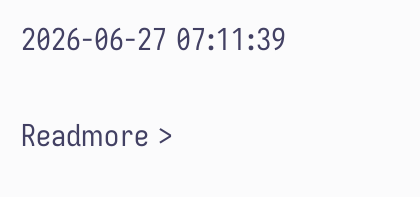2026-06-27 07:11:39

Readmore >